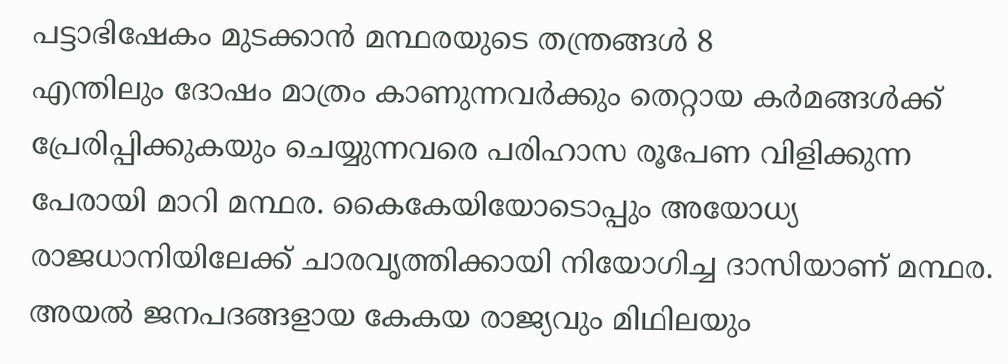പട്ടാഭിഷേകം മുടക്കാൻ മന്ഥരയുടെ തന്ത്രങ്ങൾ 8
എന്തിലും ദോഷം മാത്രം കാണുന്നവർക്കും തെറ്റായ കർമങ്ങൾക്ക് പ്രേരിപ്പിക്കുകയും ചെയ്യുന്നവരെ പരിഹാസ രൂപേണ വിളിക്കുന്ന പേരായി മാറി മന്ഥര. കൈകേയിയോടൊപ്പും അയോധ്യ രാജധാനിയിലേക്ക് ചാരവൃത്തിക്കായി നിയോഗിച്ച ദാസിയാണ് മന്ഥര. അയൽ ജനപദങ്ങളായ കേകയ രാജ്യവും മിഥിലയും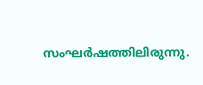സംഘർഷത്തിലിരുന്നു.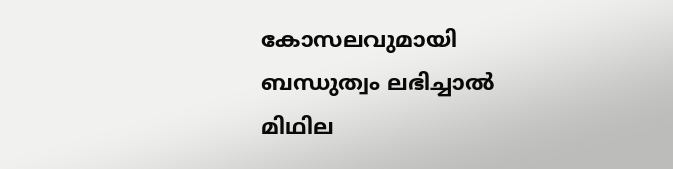കോസലവുമായി ബന്ധുത്വം ലഭിച്ചാൽ മിഥില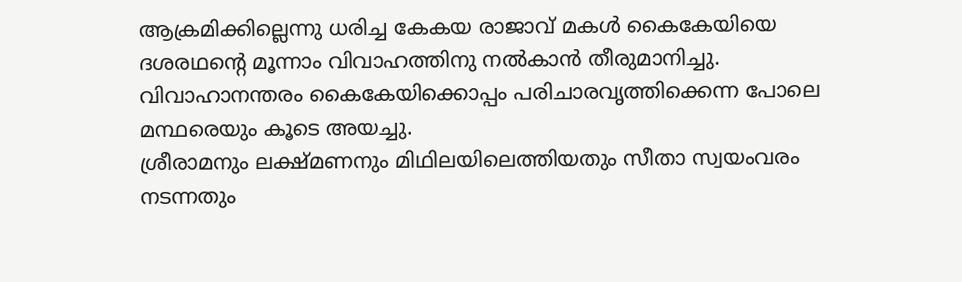ആക്രമിക്കില്ലെന്നു ധരിച്ച കേകയ രാജാവ് മകൾ കൈകേയിയെ ദശരഥൻ്റെ മൂന്നാം വിവാഹത്തിനു നൽകാൻ തീരുമാനിച്ചു. വിവാഹാനന്തരം കൈകേയിക്കൊപ്പം പരിചാരവൃത്തിക്കെന്ന പോലെ മന്ഥരെയും കൂടെ അയച്ചു.
ശ്രീരാമനും ലക്ഷ്മണനും മിഥിലയിലെത്തിയതും സീതാ സ്വയംവരം നടന്നതും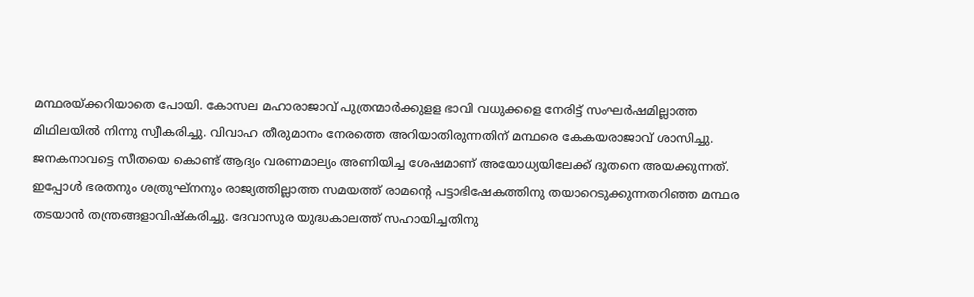മന്ഥരയ്ക്കറിയാതെ പോയി. കോസല മഹാരാജാവ് പുത്രന്മാർക്കുളള ഭാവി വധുക്കളെ നേരിട്ട് സംഘർഷമില്ലാത്ത മിഥിലയിൽ നിന്നു സ്വീകരിച്ചു. വിവാഹ തീരുമാനം നേരത്തെ അറിയാതിരുന്നതിന് മന്ഥരെ കേകയരാജാവ് ശാസിച്ചു. ജനകനാവട്ടെ സീതയെ കൊണ്ട് ആദ്യം വരണമാല്യം അണിയിച്ച ശേഷമാണ് അയോധ്യയിലേക്ക് ദൂതനെ അയക്കുന്നത്.
ഇപ്പോൾ ഭരതനും ശത്രുഘ്നനും രാജ്യത്തില്ലാത്ത സമയത്ത് രാമന്റെ പട്ടാഭിഷേകത്തിനു തയാറെടുക്കുന്നതറിഞ്ഞ മന്ഥര തടയാൻ തന്ത്രങ്ങളാവിഷ്കരിച്ചു. ദേവാസുര യുദ്ധകാലത്ത് സഹായിച്ചതിനു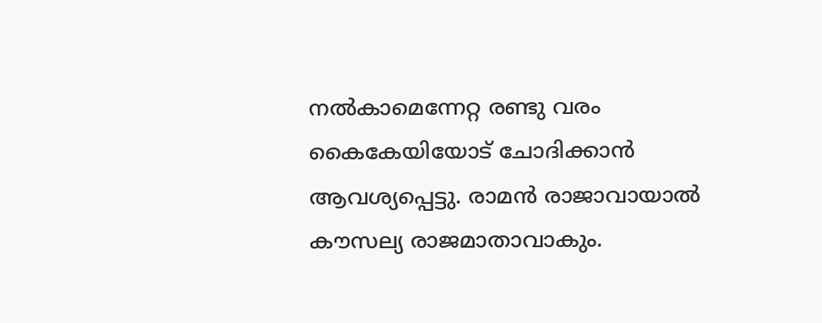നൽകാമെന്നേറ്റ രണ്ടു വരം കൈകേയിയോട് ചോദിക്കാൻ ആവശ്യപ്പെട്ടു. രാമൻ രാജാവായാൽ കൗസല്യ രാജമാതാവാകും.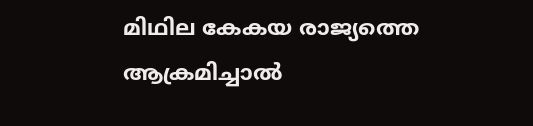മിഥില കേകയ രാജ്യത്തെ ആക്രമിച്ചാൽ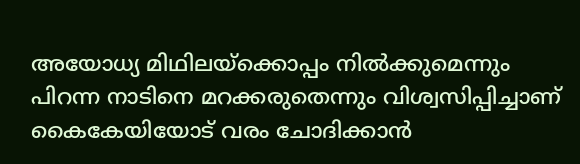അയോധ്യ മിഥിലയ്ക്കൊപ്പം നിൽക്കുമെന്നും പിറന്ന നാടിനെ മറക്കരുതെന്നും വിശ്വസിപ്പിച്ചാണ് കൈകേയിയോട് വരം ചോദിക്കാൻ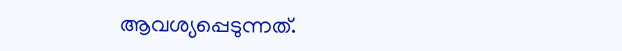ആവശ്യപ്പെടുന്നത്.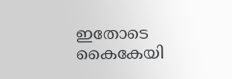ഇതോടെ കൈകേയി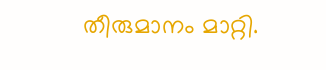തീരുമാനം മാറ്റി.